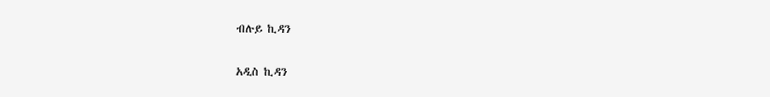ብሉይ ኪዳን

አዲስ ኪዳን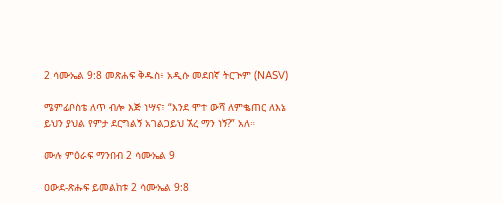2 ሳሙኤል 9:8 መጽሐፍ ቅዱስ፥ አዲሱ መደበኛ ትርጒም (NASV)

ሜምፊቦስቴ ለጥ ብሎ እጅ ነሣና፣ “እንደ ሞተ ውሻ ለምቈጠር ለእኔ ይህን ያህል የምታ ደርግልኝ አገልጋይህ ኧረ ማን ነኝ?” አለ።

ሙሉ ምዕራፍ ማንበብ 2 ሳሙኤል 9

ዐውደ-ጽሑፍ ይመልከቱ 2 ሳሙኤል 9:8